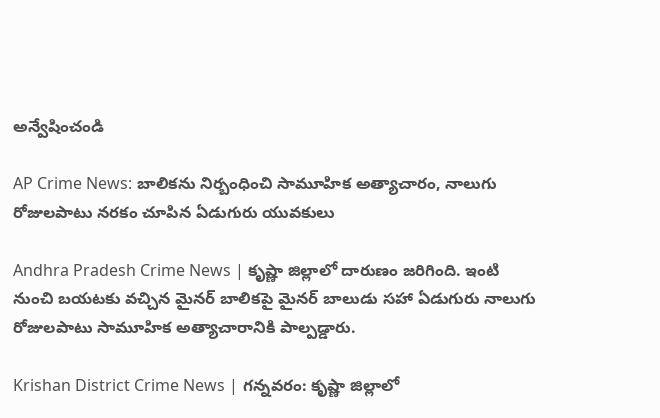అన్వేషించండి

AP Crime News: బాలికను నిర్బంధించి సామూహిక అత్యాచారం, నాలుగు రోజులపాటు నరకం చూపిన ఏడుగురు యువకులు

Andhra Pradesh Crime News | కృష్ణా జిల్లాలో దారుణం జరిగింది. ఇంటి నుంచి బయటకు వచ్చిన మైనర్ బాలికపై మైనర్ బాలుడు సహా ఏడుగురు నాలుగు రోజులపాటు సామూహిక అత్యాచారానికి పాల్పడ్డారు.

Krishan District Crime News | గన్నవరం: కృష్ణా జిల్లాలో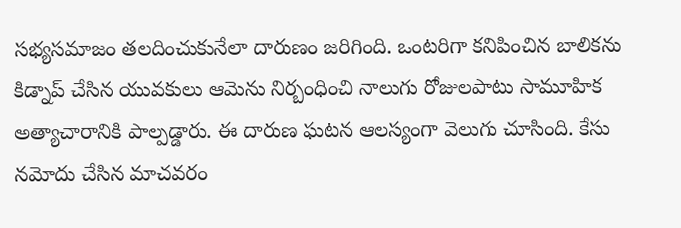సభ్యసమాజం తలదించుకునేలా దారుణం జరిగింది. ఒంటరిగా కనిపించిన బాలికను కిడ్నాప్ చేసిన యువకులు ఆమెను నిర్బంధించి నాలుగు రోజులపాటు సామూహిక అత్యాచారానికి పాల్పడ్డారు. ఈ దారుణ ఘటన ఆలస్యంగా వెలుగు చూసింది. కేసు నమోదు చేసిన మాచవరం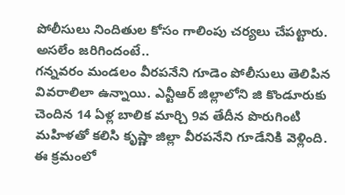పోలీసులు నిందితుల కోసం గాలింపు చర్యలు చేపట్టారు.
అసలేం జరిగిందంటే..
గన్నవరం మండలం వీరపనేని గూడెం పోలీసులు తెలిపిన వివరాలిలా ఉన్నాయి. ఎన్టీఆర్ జిల్లాలోని జి కొండూరుకు చెందిన 14 ఏళ్ల బాలిక మార్చి 9వ తేదీన పొరుగింటి మహిళతో కలిసి కృష్ణా జిల్లా వీరపనేని గూడేనికి వెళ్లింది. ఈ క్రమంలో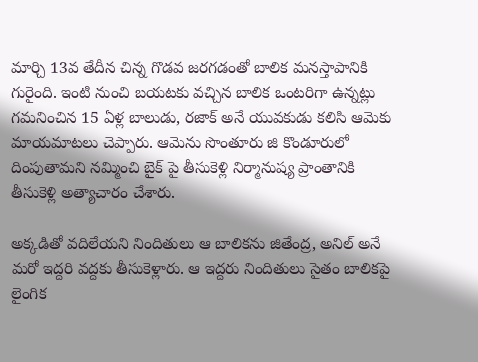మార్చి 13వ తేదీన చిన్న గొడవ జరగడంతో బాలిక మనస్తాపానికి గురైంది. ఇంటి నుంచి బయటకు వచ్చిన బాలిక ఒంటరిగా ఉన్నట్లు గమనించిన 15 ఏళ్ల బాలుడు, రజాక్ అనే యువకుడు కలిసి ఆమెకు మాయమాటలు చెప్పారు. ఆమెను సొంతూరు జి కొండూరులో దింపుతామని నమ్మించి బైక్ పై తీసుకెళ్లి నిర్మానుష్య ప్రాంతానికి తీసుకెళ్లి అత్యాచారం చేశారు.

అక్కడితో వదిలేయని నిందితులు ఆ బాలికను జితేంద్ర, అనిల్ అనే మరో ఇద్దరి వద్దకు తీసుకెళ్లారు. ఆ ఇద్దరు నిందితులు సైతం బాలికపై లైంగిక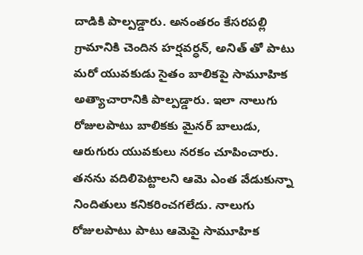దాడికి పాల్పడ్డారు. అనంతరం కేసరపల్లి గ్రామానికి చెందిన హర్షవర్ధన్, అనిత్ తో పాటు మరో యువకుడు సైతం బాలికపై సామూహిక అత్యాచారానికి పాల్పడ్డారు. ఇలా నాలుగు రోజులపాటు బాలికకు మైనర్ బాలుడు, ఆరుగురు యువకులు నరకం చూపించారు. తనను వదిలిపెట్టాలని ఆమె ఎంత వేడుకున్నా నిందితులు కనికరించగలేదు. నాలుగు రోజులపాటు పాటు ఆమెపై సామూహిక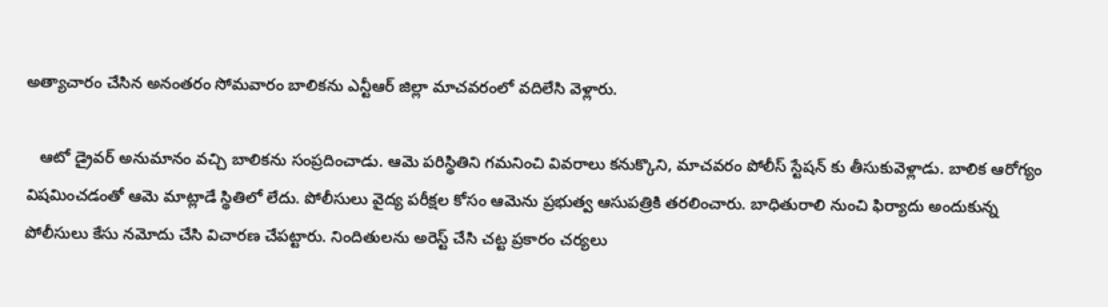అత్యాచారం చేసిన అనంతరం సోమవారం బాలికను ఎన్టీఆర్ జిల్లా మాచవరంలో వదిలేసి వెళ్లారు.

   ఆటో డ్రైవర్ అనుమానం వచ్చి బాలికను సంప్రదించాడు. ఆమె పరిస్థితిని గమనించి వివరాలు కనుక్కొని, మాచవరం పోలీస్ స్టేషన్ కు తీసుకువెళ్లాడు. బాలిక ఆరోగ్యం విషమించడంతో ఆమె మాట్లాడే స్థితిలో లేదు. పోలీసులు వైద్య పరీక్షల కోసం ఆమెను ప్రభుత్వ ఆసుపత్రికి తరలించారు. బాధితురాలి నుంచి ఫిర్యాదు అందుకున్న పోలీసులు కేసు నమోదు చేసి విచారణ చేపట్టారు. నిందితులను అరెస్ట్ చేసి చట్ట ప్రకారం చర్యలు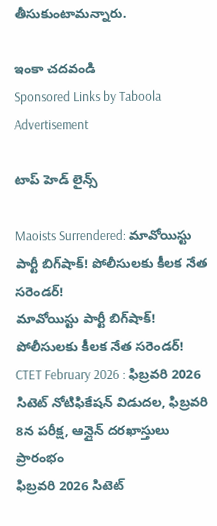తీసుకుంటామన్నారు.

ఇంకా చదవండి
Sponsored Links by Taboola
Advertisement

టాప్ హెడ్ లైన్స్

Maoists Surrendered: మావోయిస్టు పార్టీ బిగ్‌షాక్! పోలీసులకు కీలక నేత సరెండర్‌!
మావోయిస్టు పార్టీ బిగ్‌షాక్! పోలీసులకు కీలక నేత సరెండర్‌!
CTET February 2026 : ఫిబ్రవరి 2026 సిటెట్ నోటిఫికేషన్ విడుదల, ఫిబ్రవరి 8న పరీక్ష, ఆన్లైన్ దరఖాస్తులు ప్రారంభం
ఫిబ్రవరి 2026 సిటెట్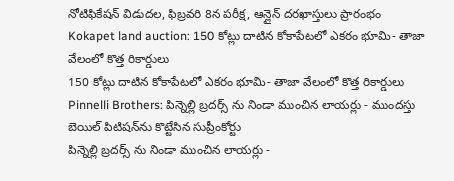నోటిఫికేషన్ విడుదల, ఫిబ్రవరి 8న పరీక్ష, ఆన్లైన్ దరఖాస్తులు ప్రారంభం
Kokapet land auction: 150 కోట్లు దాటిన కోకాపేటలో ఎకరం భూమి- తాజా వేలంలో కొత్త రికార్డులు
150 కోట్లు దాటిన కోకాపేటలో ఎకరం భూమి- తాజా వేలంలో కొత్త రికార్డులు
Pinnelli Brothers: పిన్నెల్లి బ్రదర్స్ ను నిండా ముంచిన లాయర్లు - ముందస్తు బెయిల్ పిటిషన్‌ను కొట్టేసిన సుప్రీంకోర్టు
పిన్నెల్లి బ్రదర్స్ ను నిండా ముంచిన లాయర్లు -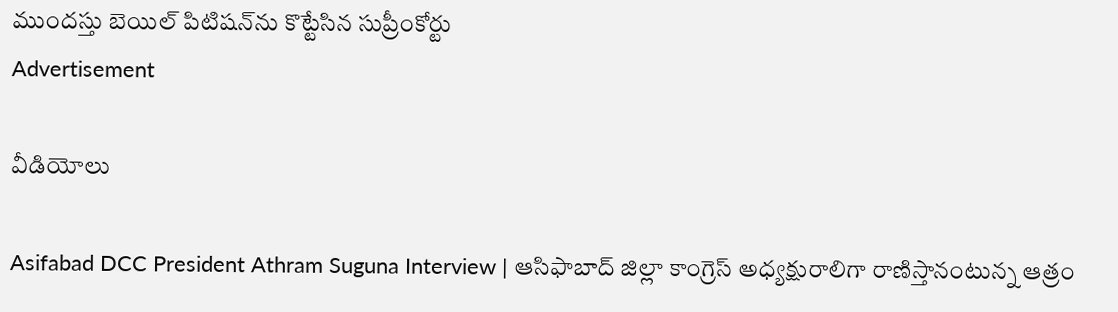ముందస్తు బెయిల్ పిటిషన్‌ను కొట్టేసిన సుప్రీంకోర్టు
Advertisement

వీడియోలు

Asifabad DCC President Athram Suguna Interview | ఆసిఫాబాద్ జిల్లా కాంగ్రెస్ అధ్యక్షురాలిగా రాణిస్తానంటున్న ఆత్రం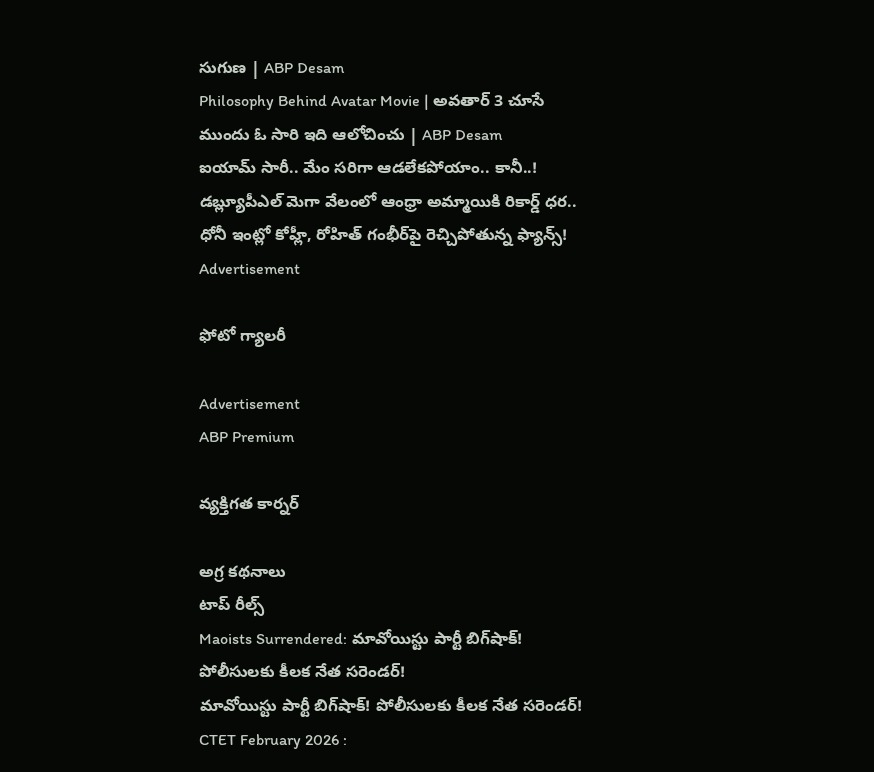సుగుణ | ABP Desam
Philosophy Behind Avatar Movie | అవతార్ 3 చూసే ముందు ఓ సారి ఇది ఆలోచించు | ABP Desam
ఐయామ్ సారీ.. మేం సరిగా ఆడలేకపోయాం.. కానీ..!
డబ్ల్యూపీఎల్‌ మెగా వేలంలో ఆంధ్రా అమ్మాయికి రికార్డ్ ధర..
ధోనీ ఇంట్లో కోహ్లీ, రోహిత్ గంభీర్‌పై రెచ్చిపోతున్న ఫ్యాన్స్!
Advertisement

ఫోటో గ్యాలరీ

Advertisement
ABP Premium

వ్యక్తిగత కార్నర్

అగ్ర కథనాలు
టాప్ రీల్స్
Maoists Surrendered: మావోయిస్టు పార్టీ బిగ్‌షాక్! పోలీసులకు కీలక నేత సరెండర్‌!
మావోయిస్టు పార్టీ బిగ్‌షాక్! పోలీసులకు కీలక నేత సరెండర్‌!
CTET February 2026 :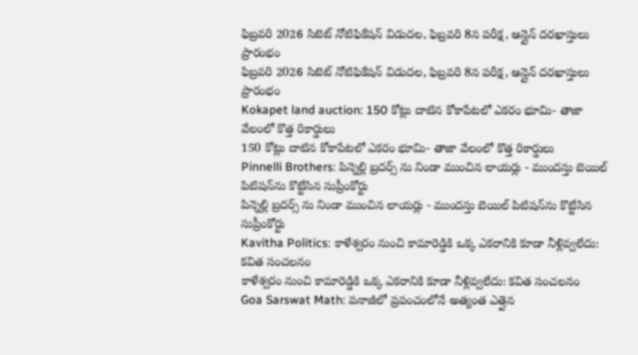ఫిబ్రవరి 2026 సిటెట్ నోటిఫికేషన్ విడుదల, ఫిబ్రవరి 8న పరీక్ష, ఆన్లైన్ దరఖాస్తులు ప్రారంభం
ఫిబ్రవరి 2026 సిటెట్ నోటిఫికేషన్ విడుదల, ఫిబ్రవరి 8న పరీక్ష, ఆన్లైన్ దరఖాస్తులు ప్రారంభం
Kokapet land auction: 150 కోట్లు దాటిన కోకాపేటలో ఎకరం భూమి- తాజా వేలంలో కొత్త రికార్డులు
150 కోట్లు దాటిన కోకాపేటలో ఎకరం భూమి- తాజా వేలంలో కొత్త రికార్డులు
Pinnelli Brothers: పిన్నెల్లి బ్రదర్స్ ను నిండా ముంచిన లాయర్లు - ముందస్తు బెయిల్ పిటిషన్‌ను కొట్టేసిన సుప్రీంకోర్టు
పిన్నెల్లి బ్రదర్స్ ను నిండా ముంచిన లాయర్లు - ముందస్తు బెయిల్ పిటిషన్‌ను కొట్టేసిన సుప్రీంకోర్టు
Kavitha Politics: కాళేశ్వరం నుంచి కామారెడ్డికి ఒక్క ఎకరానికి కూడా నీళ్లివ్వలేదు: కవిత సంచలనం
కాళేశ్వరం నుంచి కామారెడ్డికి ఒక్క ఎకరానికి కూడా నీళ్లివ్వలేదు: కవిత సంచలనం
Goa Sarswat Math: పనాజీలో ప్రపంచంలోనే అత్యంత ఎత్తైన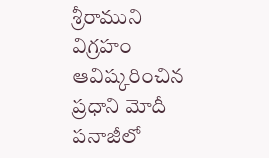శ్రీరాముని విగ్రహం ఆవిష్కరించిన ప్రధాని మోదీ
పనాజీలో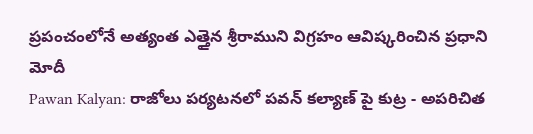ప్రపంచంలోనే అత్యంత ఎత్తైన శ్రీరాముని విగ్రహం ఆవిష్కరించిన ప్రధాని మోదీ
Pawan Kalyan: రాజోలు పర్యటనలో పవన్ కల్యాణ్ పై కుట్ర - అపరిచిత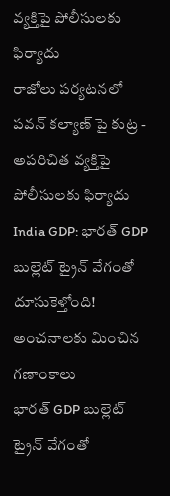వ్యక్తిపై పోలీసులకు ఫిర్యాదు
రాజోలు పర్యటనలో పవన్ కల్యాణ్ పై కుట్ర - అపరిచిత వ్యక్తిపై పోలీసులకు ఫిర్యాదు
India GDP: భారత్‌ GDP బుల్లెట్ ట్రైన్ వేగంతో దూసుకెళ్తోంది! అంచనాలకు మించిన గణాంకాలు
భారత్‌ GDP బుల్లెట్ ట్రైన్ వేగంతో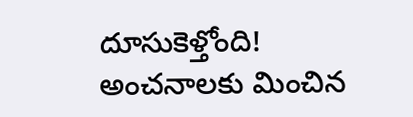దూసుకెళ్తోంది! అంచనాలకు మించిన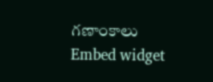గణాంకాలు
Embed widget